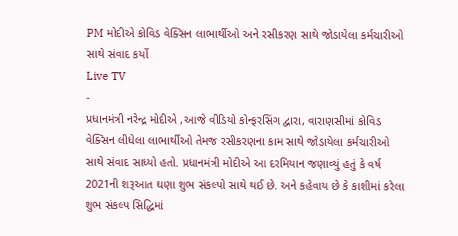PM મોદીએ કોવિડ વેક્સિન લાભાર્થીઓ અને રસીકરણ સાથે જોડાયેલા કર્મચારીઓ સાથે સંવાદ કર્યો
Live TV
-
પ્રધાનમંત્રી નરેન્દ્ર મોદીએ ,આજે વીડિયો કોન્ફરસિંગ દ્વારા, વારાણસીમાં કોવિડ વેક્સિન લીધેલા લાભાર્થીઓ તેમજ રસીકરણના કામ સાથે જોડાયેલા કર્મચારીઓ સાથે સંવાદ સાધ્યો હતો. પ્રધાનમંત્રી મોદીએ આ દરમિયાન જણાવ્યું હતું કે વર્ષ 2021ની શરૂઆત ઘણા શુભ સંકલ્પો સાથે થઈ છે. અને કહેવાય છે કે કાશીમાં કરેલા શુભ સંકલ્પ સિદ્ધિમાં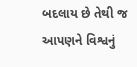બદલાય છે તેથી જ આપણને વિશ્વનું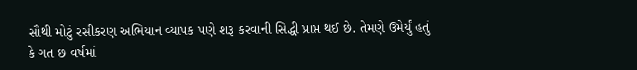સૌથી મોટું રસીકરણ અભિયાન વ્યાપક પણે શરૂ કરવાની સિદ્ધી પ્રાપ્ત થઈ છે. તેમણે ઉમેર્યું હતું કે ગત છ વર્ષમાં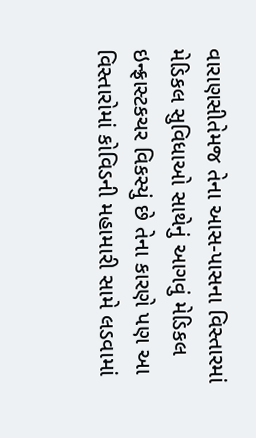વારાણસીતેમજ તેના આસ-પાસના વિસ્તારમાં મેડિકલ સુવિધાઓ સાથેનું આગવું મેડિકલ ઇન્ફ્રાસ્ટકચર વિકસ્યું છે તેના કારણે પણ આ વિસ્તારોમાં કોવિડની મહામારી સામે લડવામાં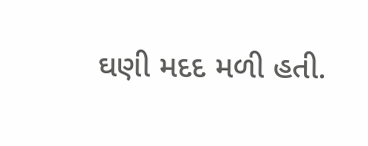ઘણી મદદ મળી હતી.